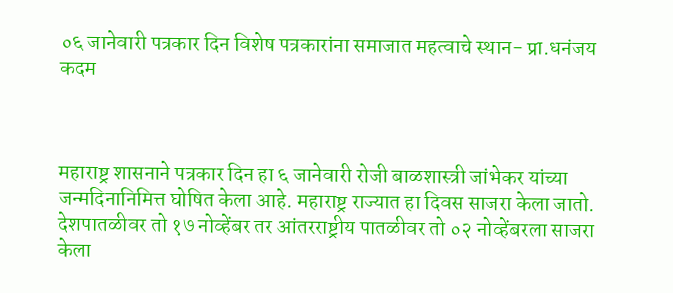०६ जानेवारी पत्रकार दिन विशेष पत्रकारांना समाजात महत्वाचे स्थान- प्रा.धनंजय कदम



महाराष्ट्र शासनाने पत्रकार दिन हा ६ जानेवारी रोजी बाळशास्त्री जांभेकर यांच्या जन्मदिनानिमित्त घोषित केला आहे. महाराष्ट्र राज्यात हा दिवस साजरा केला जातो. देशपातळीवर तो १७ नोव्हेंबर तर आंतरराष्ट्रीय पातळीवर तो ०२ नोव्हेंबरला साजरा केला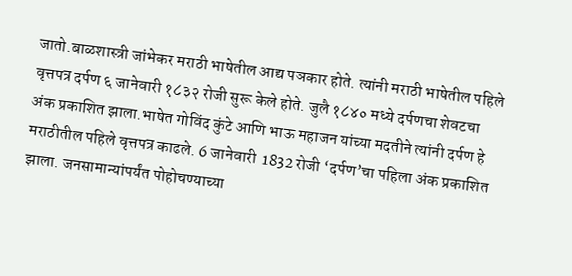जातो.बाळशास्त्री जांभेकर मराठी भाषेतील आद्य पञकार होते. त्यांनी मराठी भाषेतील पहिले वृत्तपत्र दर्पण ६ जानेवारी १८३२ रोजी सुरू केले होते. जुलै १८४० मध्ये दर्पणचा शेवटचा अंक प्रकाशित झाला.भाषेत गोविंद कुंटे आणि भाऊ महाजन यांच्या मदतीने त्यांनी दर्पण हे मराठीतील पहिले वृत्तपत्र काढले. 6 जानेवारी  1832 रोजी ‘दर्पण’चा पहिला अंक प्रकाशित झाला. जनसामान्यांपर्यंत पोहोचण्याच्या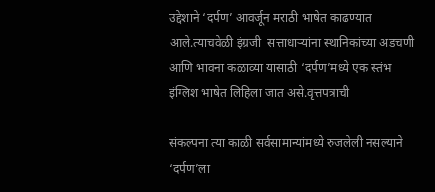उद्देशाने ‘दर्पण’ आवर्जून मराठी भाषेत काढण्यात आले.त्याचवेळी इंग्रजी  सत्ताधार्‍यांना स्थानिकांच्या अडचणी आणि भावना कळाव्या यासाठी ‘दर्पण’मध्ये एक स्तंभ इंग्लिश भाषेत लिहिला जात असे.वृत्तपत्राची

संकल्पना त्या काळी सर्वसामान्यांमध्ये रुजलेली नसल्याने ‘दर्पण’ला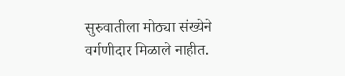सुरुवातीला मोठ्या संख्येने वर्गणीदार मिळाले नाहीत.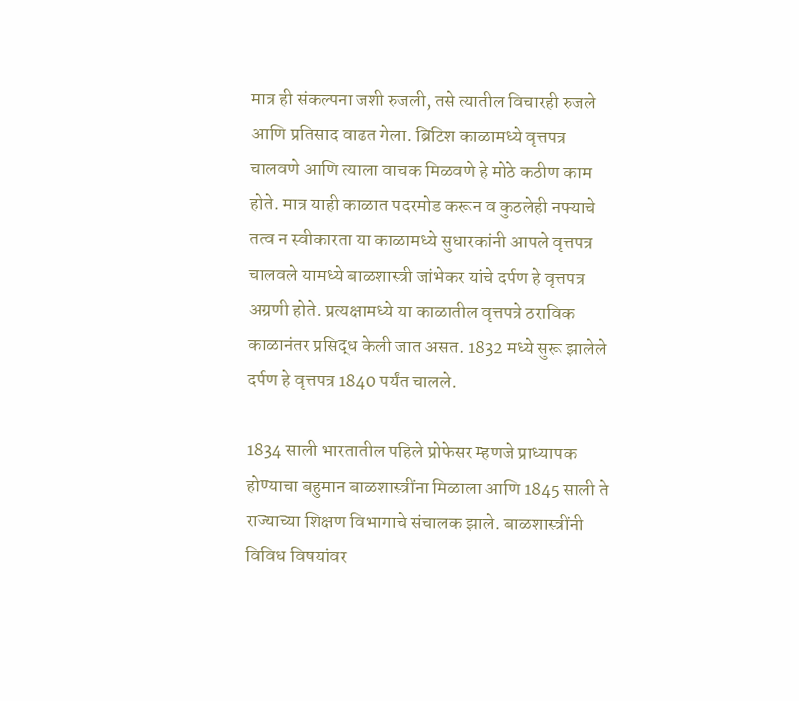मात्र ही संकल्पना जशी रुजली, तसे त्यातील विचारही रुजले आणि प्रतिसाद वाढत गेला. ब्रिटिश काळामध्ये वृत्तपत्र चालवणे आणि त्याला वाचक मिळवणे हे मोठे कठीण काम होते. मात्र याही काळात पदरमोड करून व कुठलेही नफ्याचे तत्व न स्वीकारता या काळामध्ये सुधारकांनी आपले वृत्तपत्र चालवले यामध्ये बाळशास्त्री जांभेकर यांचे दर्पण हे वृत्तपत्र अग्रणी होते. प्रत्यक्षामध्ये या काळातील वृत्तपत्रे ठराविक काळानंतर प्रसिद्ध केली जात असत. 1832 मध्ये सुरू झालेले दर्पण हे वृत्तपत्र 1840 पर्यंत चालले.

1834 साली भारतातील पहिले प्रोफेसर म्हणजे प्राध्यापक होण्याचा बहुमान बाळशास्त्रींना मिळाला आणि 1845 साली ते राज्याच्या शिक्षण विभागाचे संचालक झाले. बाळशास्त्रींनी विविध विषयांवर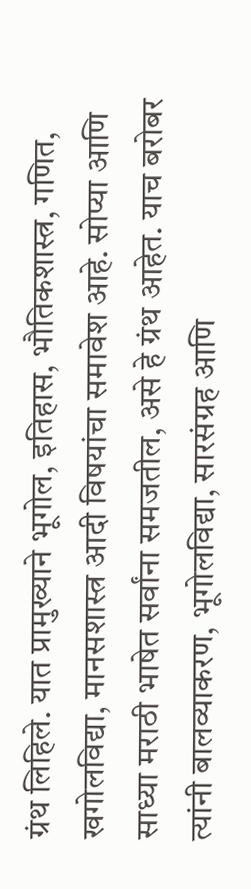ग्रंथ लिहिले. यात प्रामुख्याने भूगोल, इतिहास, भौतिकशास्त्र, गणित, खगोलविद्या, मानसशास्त्र आदी विषयांचा समावेश आहे. सोप्या आणि साध्या मराठी भाषेत सर्वांना समजतील, असे हे ग्रंथ आहेत. याच बरोबर त्यांनी बालव्याकरण, भूगोलविद्या, सारसंग्रह आणि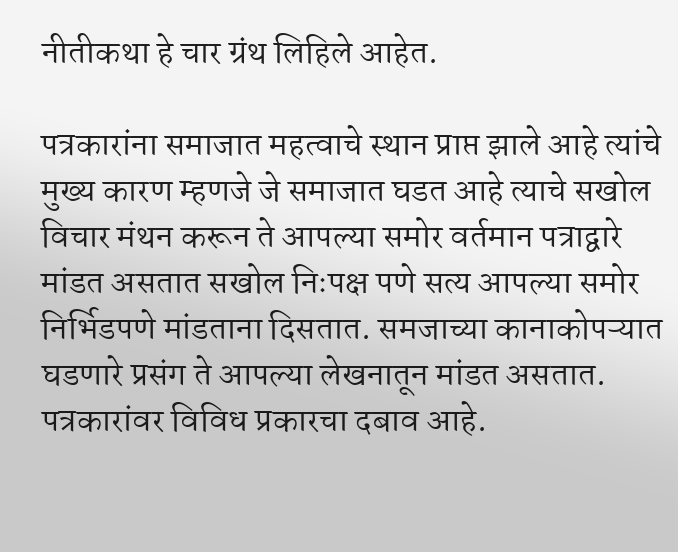नीतीकथा हे चार ग्रंथ लिहिले आहेत.

पत्रकारांना समाजात महत्वाचे स्थान प्राप्त झाले आहे त्यांचे मुख्य कारण म्हणजे जे समाजात घडत आहे त्याचे सखोल विचार मंथन करून ते आपल्या समोर वर्तमान पत्राद्वारे मांडत असतात सखोल निःपक्ष पणे सत्य आपल्या समोर निर्भिडपणे मांडताना दिसतात. समजाच्या कानाकोपऱ्यात घडणारे प्रसंग ते आपल्या लेखनातून मांडत असतात. पत्रकारांवर विविध प्रकारचा दबाव आहे.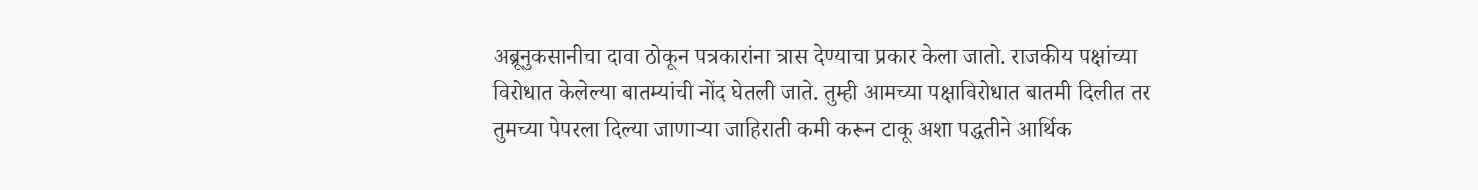अब्रूनुकसानीचा दावा ठोकून पत्रकारांना त्रास देण्याचा प्रकार केला जातो. राजकीय पक्षांच्या विरोधात केलेल्या बातम्यांची नोंद घेतली जाते. तुम्ही आमच्या पक्षाविरोधात बातमी दिलीत तर तुमच्या पेपरला दिल्या जाणाऱ्या जाहिराती कमी करून टाकू अशा पद्धतीने आर्थिक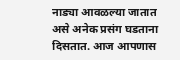नाड्या आवळल्या जातात असे अनेक प्रसंग घडताना दिसतात. आज आपणास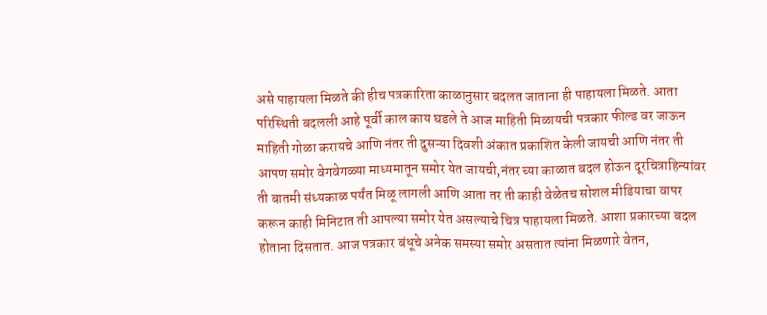असे पाहायला मिळते की हीच पत्रकारिता काळानुसार बदलत जाताना ही पाहायला मिळते. आता परिस्थिती बदलली आहे पूर्वी काल काय घडले ते आज माहिती मिळायची पत्रकार फील्ड वर जाऊन माहिती गोळा करायचे आणि नंतर ती दुसऱ्या दिवशी अंकात प्रकाशित केली जायची आणि नंतर ती आपण समोर वेगवेगळ्या माध्यमातून समोर येत जायची,नंतर च्या काळात बदल होऊन दूरचित्राहिन्यांवर ती बातमी संध्यकाळ पर्यंत मिळू लागली आणि आता तर ती काही वेळेतच सोशल मीडियाचा वापर करून काही मिनिटात ती आपल्या समोर येत असल्याचे चित्र पाहायला मिळते. आशा प्रकारच्या बदल होताना दिसतात. आज पत्रकार बंधूचे अनेक समस्या समोर असतात त्यांना मिळणारे वेतन,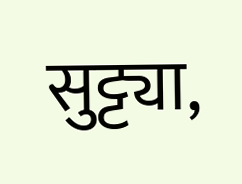सुट्ट्या,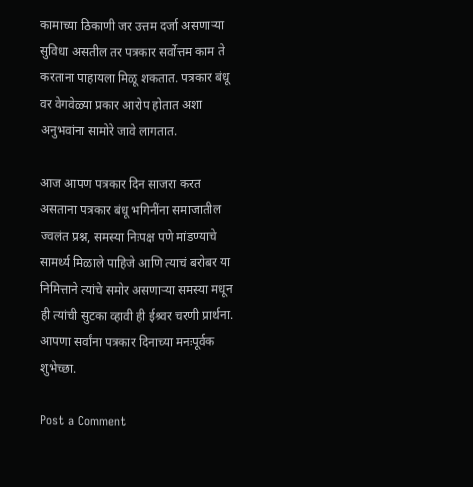कामाच्या ठिकाणी जर उत्तम दर्जा असणाऱ्या सुविधा असतील तर पत्रकार सर्वोत्तम काम ते करताना पाहायला मिळू शकतात. पत्रकार बंधू वर वेगवेळ्या प्रकार आरोप होतात अशा अनुभवांना सामोरे जावे लागतात.

आज आपण पत्रकार दिन साजरा करत असताना पत्रकार बंधू भगिनींना समाजातील ज्वलंत प्रश्न, समस्या निःपक्ष पणे मांडण्याचे सामर्थ्य मिळाले पाहिजे आणि त्याचं बरोबर या निमित्ताने त्यांचे समोर असणाऱ्या समस्या मधून ही त्यांची सुटका व्हावी ही ईश्र्वर चरणी प्रार्थना. आपणा सर्वांना पत्रकार दिनाच्या मनःपूर्वक शुभेच्छा.

Post a Comment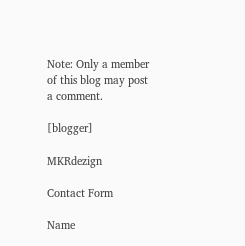Note: Only a member of this blog may post a comment.

[blogger]

MKRdezign

Contact Form

Name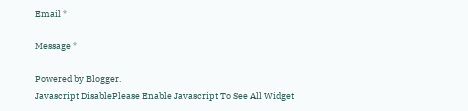Email *

Message *

Powered by Blogger.
Javascript DisablePlease Enable Javascript To See All Widget